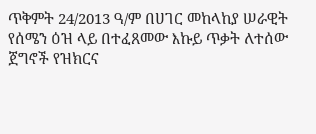ጥቅምት 24/2013 ዓ/ም በሀገር መከላከያ ሠራዊት የሰሜን ዕዝ ላይ በተፈጸመው እኩይ ጥቃት ለተሰው ጀግኖች የዝክርና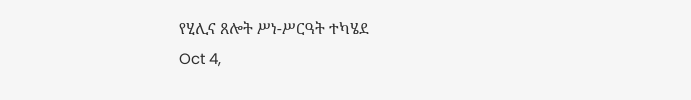የሂሊና ጸሎት ሥነ-ሥርዓት ተካሄደ
Oct 4,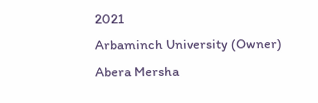2021
Arbaminch University (Owner)
Abera Mersha